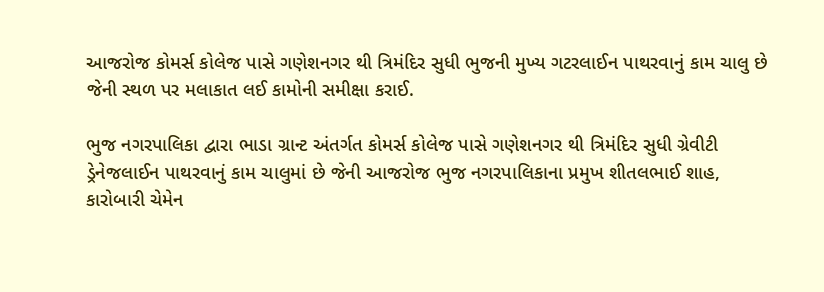આજરોજ કોમર્સ કોલેજ પાસે ગણેશનગર થી ત્રિમંદિર સુધી ભુજની મુખ્ય ગટરલાઈન પાથરવાનું કામ ચાલુ છે જેની સ્થળ પર મલાકાત લઈ કામોની સમીક્ષા કરાઈ.

ભુજ નગરપાલિકા દ્વારા ભાડા ગ્રાન્ટ અંતર્ગત કોમર્સ કોલેજ પાસે ગણેશનગર થી ત્રિમંદિર સુધી ગ્રેવીટી ડ્રેનેજલાઈન પાથરવાનું કામ ચાલુમાં છે જેની આજરોજ ભુજ નગરપાલિકાના પ્રમુખ શીતલભાઈ શાહ, કારોબારી ચેમેન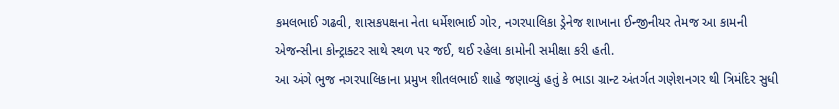કમલભાઈ ગઢવી, શાસકપક્ષના નેતા ધર્મેશભાઈ ગોર, નગરપાલિકા ડ્રેનેજ શાખાના ઈન્જીનીયર તેમજ આ કામની એજન્સીના કોન્ટ્રાક્ટર સાથે સ્થળ પર જઈ, થઈ રહેલા કામોની સમીક્ષા કરી હતી.
આ અંગે ભુજ નગરપાલિકાના પ્રમુખ શીતલભાઈ શાહે જણાવ્યું હતું કે ભાડા ગ્રાન્ટ અંતર્ગત ગણેશનગર થી ત્રિમંદિર સુધી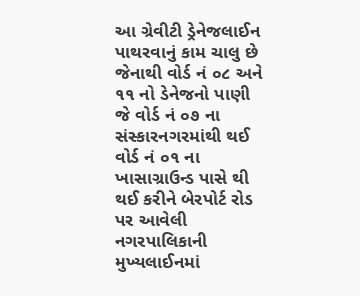આ ગ્રેવીટી ડ્રેનેજલાઈન પાથરવાનું કામ ચાલુ છે જેનાથી વોર્ડ નં ૦૮ અને ૧૧ નો ડેનેજનો પાણી જે વોર્ડ નં ૦૭ ના સંસ્કારનગરમાંથી થઈ વોર્ડ નં ૦૧ ના ખાસાગ્રાઉન્ડ પાસે થી થઈ કરીને બેરપોર્ટ રોડ પર આવેલી નગરપાલિકાની મુખ્યલાઈનમાં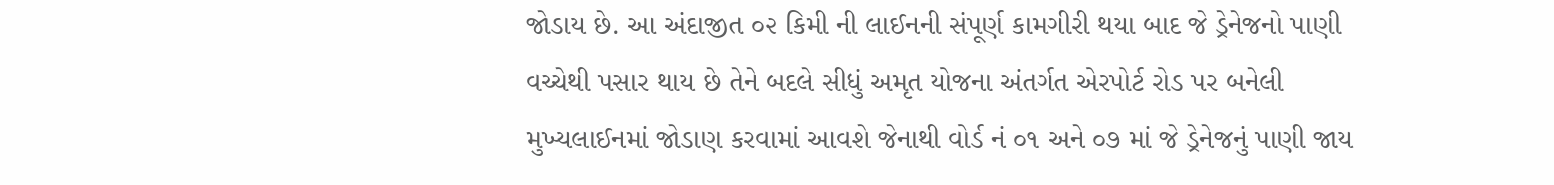જોડાય છે. આ અંદાજીત ૦૨ કિમી ની લાઈનની સંપૂર્ણ કામગીરી થયા બાદ જે ડ્રેનેજનો પાણી વચ્ચેથી પસાર થાય છે તેને બદલે સીધું અમૃત યોજના અંતર્ગત એરપોર્ટ રોડ પર બનેલી મુખ્યલાઈનમાં જોડાણ કરવામાં આવશે જેનાથી વોર્ડ નં ૦૧ અને ૦૭ માં જે ડ્રેનેજનું પાણી જાય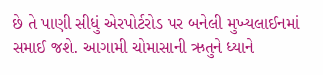છે તે પાણી સીધું એરપોર્ટરોડ પર બનેલી મુખ્યલાઈનમાં સમાઈ જશે. આગામી ચોમાસાની ઋતુને ધ્યાને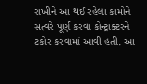રાખીને આ થઈ રહેલા કામોને સત્વરે પૂર્ણ કરવા કોન્ટ્રાક્ટરને ટકોર કરવામાં આવી હતી. આ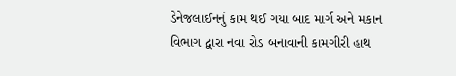ડેનેજલાઈનનું કામ થઈ ગયા બાદ માર્ગ અને મકાન વિભાગ દ્વારા નવા રોડ બનાવાની કામગીરી હાથ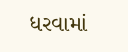ધરવામાં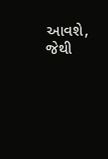આવશે, જેથી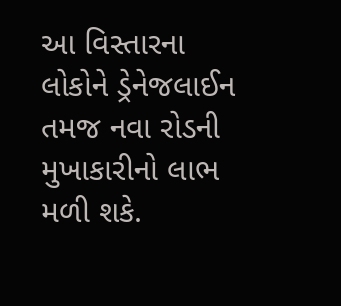આ વિસ્તારના લોકોને ડ્રેનેજલાઈન તમજ નવા રોડની મુખાકારીનો લાભ મળી શકે.